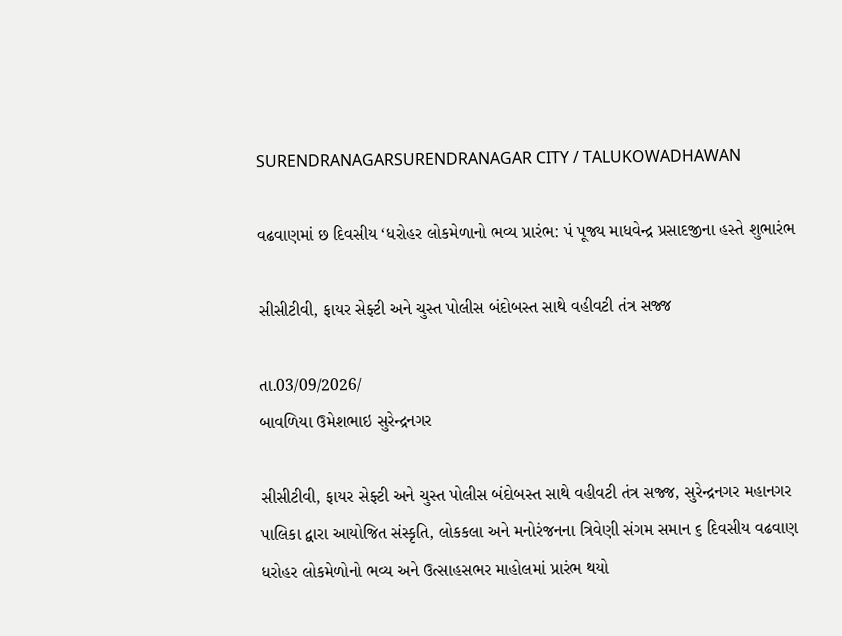SURENDRANAGARSURENDRANAGAR CITY / TALUKOWADHAWAN

વઢવાણમાં છ દિવસીય ‘ધરોહર લોકમેળાનો ભવ્ય પ્રારંભ: પં પૂજ્ય માધવેન્દ્ર પ્રસાદજીના હસ્તે શુભારંભ

સીસીટીવી, ફાયર સેફ્ટી અને ચુસ્ત પોલીસ બંદોબસ્ત સાથે વહીવટી તંત્ર સજ્જ

તા.03/09/2026/
બાવળિયા ઉમેશભાઇ સુરેન્દ્રનગર

સીસીટીવી, ફાયર સેફ્ટી અને ચુસ્ત પોલીસ બંદોબસ્ત સાથે વહીવટી તંત્ર સજ્જ, સુરેન્દ્રનગર મહાનગર પાલિકા દ્વારા આયોજિત સંસ્કૃતિ, લોકકલા અને મનોરંજનના ત્રિવેણી સંગમ સમાન ૬ દિવસીય વઢવાણ ધરોહર લોકમેળોનો ભવ્ય અને ઉત્સાહસભર માહોલમાં પ્રારંભ થયો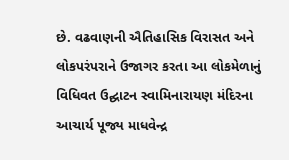છે. વઢવાણની ઐતિહાસિક વિરાસત અને લોકપરંપરાને ઉજાગર કરતા આ લોકમેળાનું વિધિવત ઉદ્ઘાટન સ્વામિનારાયણ મંદિરના આચાર્ય પૂજ્ય માધવેન્દ્ર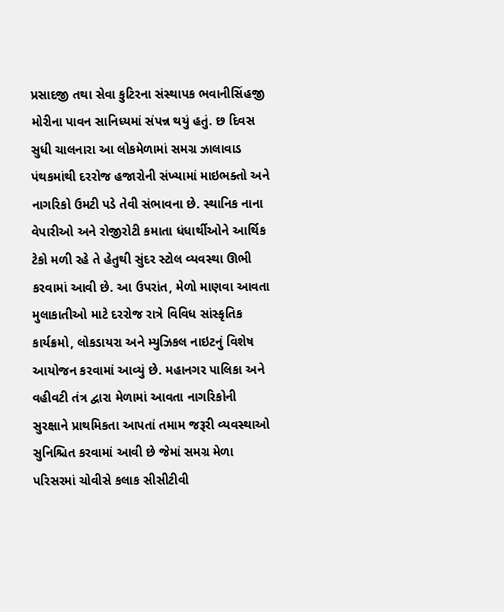પ્રસાદજી તથા સેવા કુટિરના સંસ્થાપક ભવાનીસિંહજી મોરીના પાવન સાનિધ્યમાં સંપન્ન થયું હતું. છ દિવસ સુધી ચાલનારા આ લોકમેળામાં સમગ્ર ઝાલાવાડ પંથકમાંથી દરરોજ હજારોની સંખ્યામાં માઇભક્તો અને નાગરિકો ઉમટી પડે તેવી સંભાવના છે. સ્થાનિક નાના વેપારીઓ અને રોજીરોટી કમાતા ધંધાર્થીઓને આર્થિક ટેકો મળી રહે તે હેતુથી સુંદર સ્ટોલ વ્યવસ્થા ઊભી કરવામાં આવી છે. આ ઉપરાંત, મેળો માણવા આવતા મુલાકાતીઓ માટે દરરોજ રાત્રે વિવિધ સાંસ્કૃતિક કાર્યક્રમો, લોકડાયરા અને મ્યુઝિકલ નાઇટનું વિશેષ આયોજન કરવામાં આવ્યું છે. મહાનગર પાલિકા અને વહીવટી તંત્ર દ્વારા મેળામાં આવતા નાગરિકોની સુરક્ષાને પ્રાથમિકતા આપતાં તમામ જરૂરી વ્યવસ્થાઓ સુનિશ્ચિત કરવામાં આવી છે જેમાં સમગ્ર મેળા પરિસરમાં ચોવીસે કલાક સીસીટીવી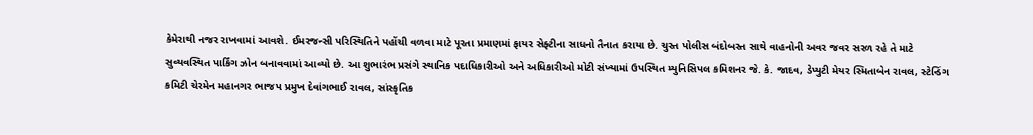કેમેરાથી નજર રાખવામાં આવશે. ઈમરજન્સી પરિસ્થિતિને પહોંચી વળવા માટે પૂરતા પ્રમાણમાં ફાયર સેફ્ટીના સાધનો તૈનાત કરાયા છે. ચુસ્ત પોલીસ બંદોબસ્ત સાથે વાહનોની અવર જવર સરળ રહે તે માટે સુવ્યવસ્થિત પાર્કિંગ ઝોન બનાવવામાં આવ્યો છે. આ શુભારંભ પ્રસંગે સ્થાનિક પદાધિકારીઓ અને અધિકારીઓ મોટી સંખ્યામાં ઉપસ્થિત મ્યુનિસિપલ કમિશનર જે. કે. જાદવ, ડેપ્યુટી મેયર સ્મિતાબેન રાવલ, સ્ટેન્ડિંગ કમિટી ચેરમેન મહાનગર ભાજપ પ્રમુખ દેવાંગભાઈ રાવલ, સાંસ્કૃતિક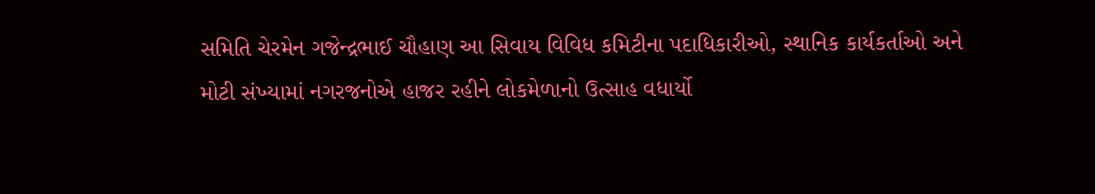સમિતિ ચેરમેન ગજેન્દ્રભાઈ ચૌહાણ આ સિવાય વિવિધ કમિટીના પદાધિકારીઓ, સ્થાનિક કાર્યકર્તાઓ અને મોટી સંખ્યામાં નગરજનોએ હાજર રહીને લોકમેળાનો ઉત્સાહ વધાર્યો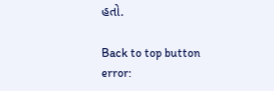હતો.

Back to top button
error: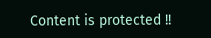Content is protected !!